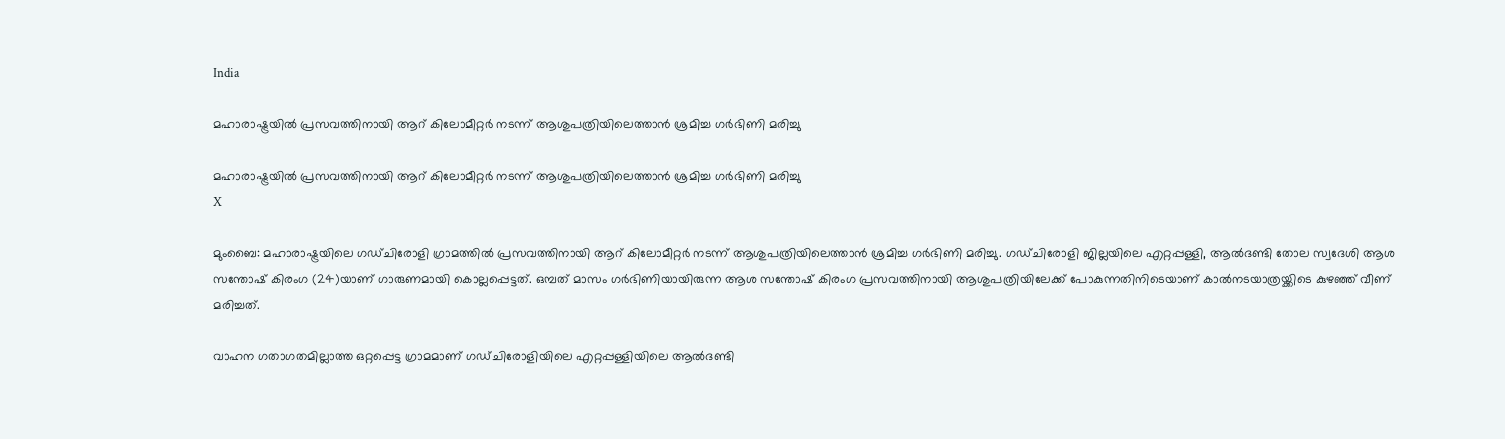India

മഹാരാഷ്ട്രയില്‍ പ്രസവത്തിനായി ആറ് കിലോമീറ്റര്‍ നടന്ന് ആശുപത്രിയിലെത്താന്‍ ശ്രമിച്ച ഗര്‍ഭിണി മരിച്ചു

മഹാരാഷ്ട്രയില്‍ പ്രസവത്തിനായി ആറ് കിലോമീറ്റര്‍ നടന്ന് ആശുപത്രിയിലെത്താന്‍ ശ്രമിച്ച ഗര്‍ഭിണി മരിച്ചു
X

മുംബൈ: മഹാരാഷ്ട്രയിലെ ഗഡ്ചിരോളി ഗ്രാമത്തില്‍ പ്രസവത്തിനായി ആറ് കിലോമീറ്റര്‍ നടന്ന് ആശുപത്രിയിലെത്താന്‍ ശ്രമിച്ച ഗര്‍ഭിണി മരിച്ചു. ഗഡ്ചിരോളി ജില്ലയിലെ എറ്റപ്പള്ളി, ആല്‍ദണ്ടി തോല സ്വദേശി ആശ സന്തോഷ് കിരംഗ (24)യാണ് ഗാരുണമായി കൊല്ലപ്പെട്ടത്. ഒമ്പത് മാസം ഗര്‍ഭിണിയായിരുന്ന ആശ സന്തോഷ് കിരംഗ പ്രസവത്തിനായി ആശുപത്രിയിലേക്ക് പോകുന്നതിനിടെയാണ് കാല്‍നടയാത്രയ്ക്കിടെ കുഴഞ്ഞ് വീണ് മരിച്ചത്.

വാഹന ഗതാഗതമില്ലാത്ത ഒറ്റപ്പെട്ട ഗ്രാമമാണ് ഗഡ്ചിരോളിയിലെ എറ്റപ്പള്ളിയിലെ ആല്‍ദണ്ടി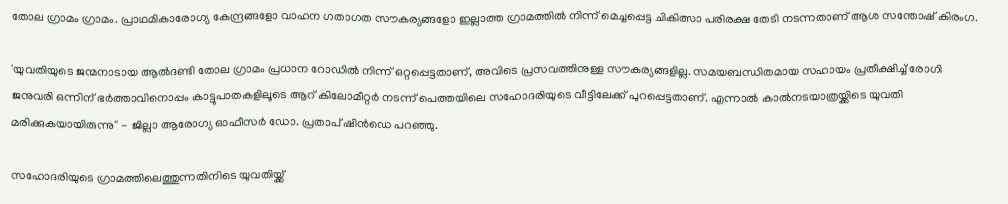തോല ഗ്രാമം ഗ്രാമം. പ്രാഥമികാരോഗ്യ കേന്ദ്രങ്ങളോ വാഹന ഗതാഗത സൗകര്യങ്ങളോ ഇല്ലാത്ത ഗ്രാമത്തില്‍ നിന്ന് മെച്ചപ്പെട്ട ചികിത്സാ പരിരക്ഷ തേടി നടന്നതാണ് ആശ സന്തോഷ് കിരംഗ.

'യുവതിയുടെ ജന്മനാടായ ആല്‍ദണ്ടി തോല ഗ്രാമം പ്രധാന റോഡില്‍ നിന്ന് ഒറ്റപ്പെട്ടതാണ്, അവിടെ പ്രസവത്തിനുള്ള സൗകര്യങ്ങളില്ല. സമയബന്ധിതമായ സഹായം പ്രതീക്ഷിച്ച് രോഗി ജനുവരി ഒന്നിന് ഭര്‍ത്താവിനൊപ്പം കാട്ടുപാതകളിലൂടെ ആറ് കിലോമീറ്റര്‍ നടന്ന് പെത്തയിലെ സഹോദരിയുടെ വീട്ടിലേക്ക് പുറപ്പെട്ടതാണ്. എന്നാല്‍ കാല്‍നടയാത്രയ്ക്കിടെ യുവതി മരിക്കുകയായിരുന്നു'' - ജില്ലാ ആരോഗ്യ ഓഫീസര്‍ ഡോ. പ്രതാപ് ഷിന്‍ഡെ പറഞ്ഞു.

സഹോദരിയുടെ ഗ്രാമത്തിലെത്തുന്നതിനിടെ യുവതിയ്ക്ക്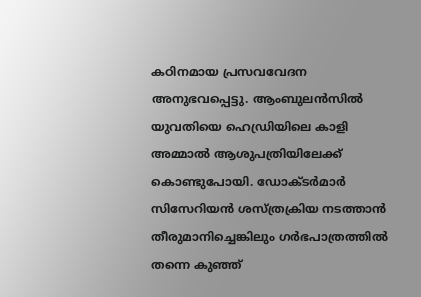കഠിനമായ പ്രസവവേദന അനുഭവപ്പെട്ടു. ആംബുലന്‍സില്‍ യുവതിയെ ഹെഡ്രിയിലെ കാളി അമ്മാല്‍ ആശുപത്രിയിലേക്ക് കൊണ്ടുപോയി. ഡോക്ടര്‍മാര്‍ സിസേറിയന്‍ ശസ്ത്രക്രിയ നടത്താന്‍ തീരുമാനിച്ചെങ്കിലും ഗര്‍ഭപാത്രത്തില്‍ തന്നെ കുഞ്ഞ്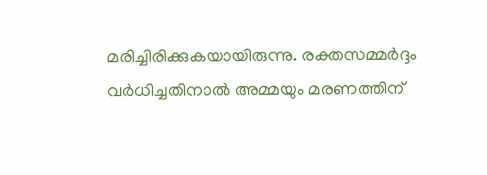മരിച്ചിരിക്കുകയായിരുന്നു. രക്തസമ്മര്‍ദ്ദം വര്‍ധിച്ചതിനാല്‍ അമ്മയും മരണത്തിന്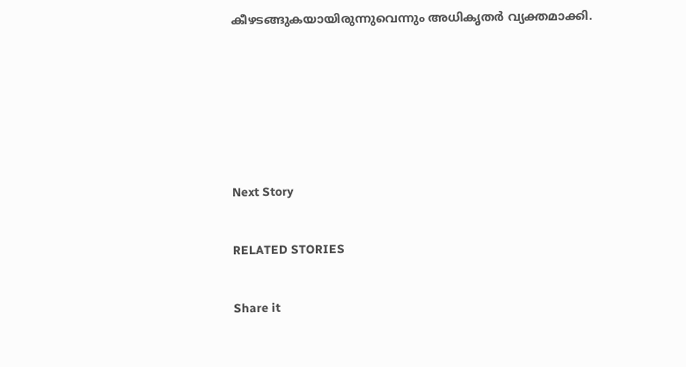കീഴടങ്ങുകയായിരുന്നുവെന്നും അധികൃതര്‍ വ്യക്തമാക്കി.





Next Story

RELATED STORIES

Share it